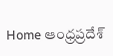Home ఆంధ్రప్రదేశ్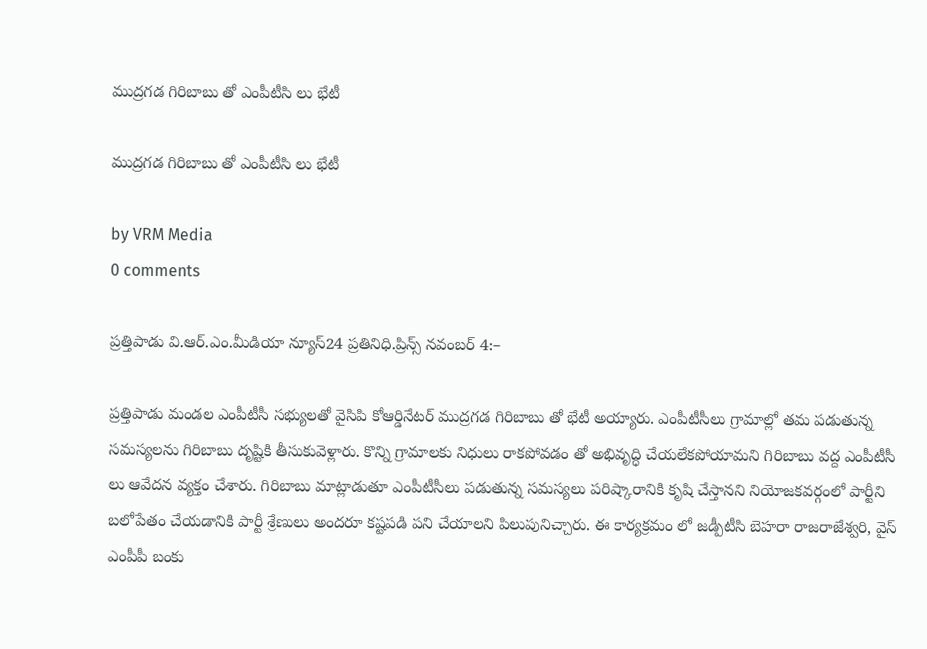ముద్రగడ గిరిబాబు తో ఎంపీటీసి లు భేటీ

ముద్రగడ గిరిబాబు తో ఎంపీటీసి లు భేటీ

by VRM Media
0 comments

ప్రత్తిపాడు వి.ఆర్.ఎం.మీడియా న్యూస్24 ప్రతినిధి.ప్రిన్స్ నవంబర్ 4:–

ప్రత్తిపాడు మండల ఎంపీటీసీ సభ్యులతో వైసిపి కోఆర్డినేటర్ ముద్రగడ గిరిబాబు తో భేటీ అయ్యారు. ఎంపీటీసీలు గ్రామాల్లో తమ పడుతున్న సమస్యలను గిరిబాబు దృష్టికి తీసుకువెళ్లారు. కొన్ని గ్రామాలకు నిధులు రాకపోవడం తో అభివృద్ధి చేయలేకపోయామని గిరిబాబు వద్ద ఎంపీటీసీ లు ఆవేదన వ్యక్తం చేశారు. గిరిబాబు మాట్లాడుతూ ఎంపీటీసీలు పడుతున్న సమస్యలు పరిష్కారానికి కృషి చేస్తానని నియోజకవర్గంలో పార్టీని బలోపేతం చేయడానికి పార్టీ శ్రేణులు అందరూ కష్టపడి పని చేయాలని పిలుపునిచ్చారు. ఈ కార్యక్రమం లో జడ్పీటీసి బెహరా రాజరాజేశ్వరి, వైస్ ఎంపీపీ బంకు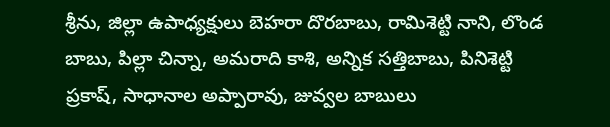శ్రీను, జిల్లా ఉపాధ్యక్షులు బెహరా దొరబాబు, రామిశెట్టి నాని, లొండ బాబు, పిల్లా చిన్నా, అమరాది కాశి, అన్నిక సత్తిబాబు, పినిశెట్టి ప్రకాష్, సాధానాల అప్పారావు, జువ్వల బాబులు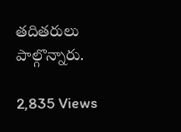తదితరులు పాల్గొన్నారు.

2,835 Views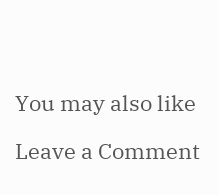You may also like

Leave a Comment